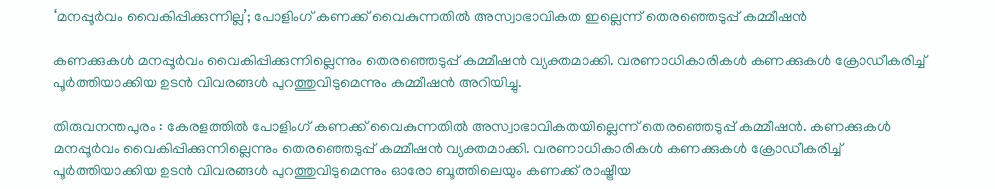‘മനപ്പൂര്‍വം വൈകിപ്പിക്കുന്നില്ല’; പോളിംഗ് കണക്ക് വൈകുന്നതില്‍ അസ്വാഭാവികത ഇല്ലെന്ന് തെരഞ്ഞെടുപ്പ് കമ്മീഷന്‍

കണക്കുകള്‍ മനപ്പൂര്‍വം വൈകിപ്പിക്കുന്നില്ലെന്നും തെരഞ്ഞെടുപ്പ് കമ്മീഷന്‍ വ്യക്തമാക്കി. വരണാധികാരികള്‍ കണക്കുകള്‍ ക്രോഡീകരിച്ച് പൂര്‍ത്തിയാക്കിയ ഉടന്‍ വിവരങ്ങള്‍ പുറത്തുവിടുമെന്നും കമ്മീഷന്‍ അറിയിച്ചു.

തിരുവനന്തപുരം : കേരളത്തില്‍ പോളിംഗ് കണക്ക് വൈകുന്നതില്‍ അസ്വാഭാവികതയില്ലെന്ന് തെരഞ്ഞെടുപ്പ് കമ്മീഷന്‍. കണക്കുകള്‍ മനപ്പൂര്‍വം വൈകിപ്പിക്കുന്നില്ലെന്നും തെരഞ്ഞെടുപ്പ് കമ്മീഷന്‍ വ്യക്തമാക്കി. വരണാധികാരികള്‍ കണക്കുകള്‍ ക്രോഡീകരിച്ച് പൂര്‍ത്തിയാക്കിയ ഉടന്‍ വിവരങ്ങള്‍ പുറത്തുവിടുമെന്നും ഓരോ ബൂത്തിലെയും കണക്ക് രാഷ്ട്രീയ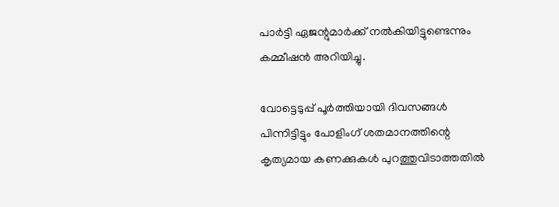പാര്‍ട്ടി ഏജന്റുമാര്‍ക്ക് നല്‍കിയിട്ടുണ്ടെന്നും കമ്മീഷന്‍ അറിയിച്ചു.

വോട്ടെടുപ്പ് പൂര്‍ത്തിയായി ദിവസങ്ങള്‍ പിന്നിട്ടിട്ടും പോളിംഗ് ശതമാനത്തിന്റെ കൃത്യമായ കണക്കുകള്‍ പുറത്തുവിടാത്തതില്‍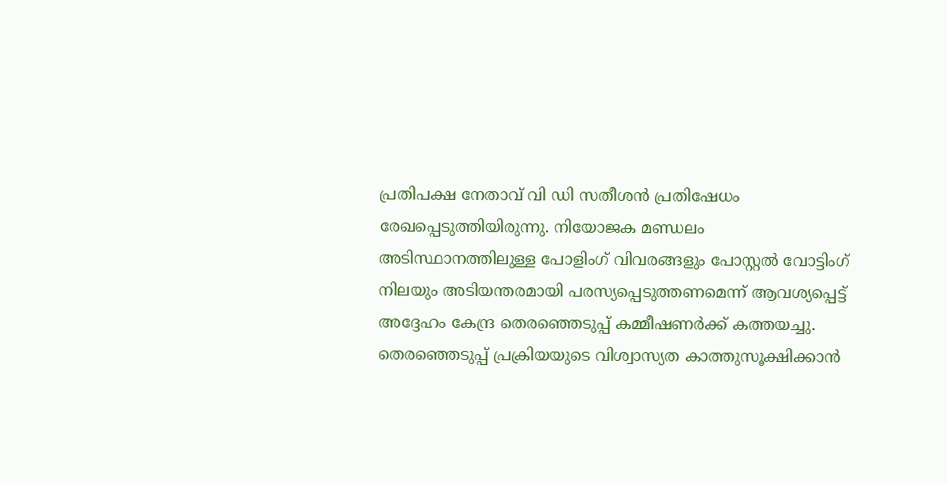പ്രതിപക്ഷ നേതാവ് വി ഡി സതീശന്‍ പ്രതിഷേധം രേഖപ്പെടുത്തിയിരുന്നു. നിയോജക മണ്ഡലം അടിസ്ഥാനത്തിലുള്ള പോളിംഗ് വിവരങ്ങളും പോസ്റ്റല്‍ വോട്ടിംഗ് നിലയും അടിയന്തരമായി പരസ്യപ്പെടുത്തണമെന്ന് ആവശ്യപ്പെട്ട് അദ്ദേഹം കേന്ദ്ര തെരഞ്ഞെടുപ്പ് കമ്മീഷണര്‍ക്ക് കത്തയച്ചു. തെരഞ്ഞെടുപ്പ് പ്രക്രിയയുടെ വിശ്വാസ്യത കാത്തുസൂക്ഷിക്കാന്‍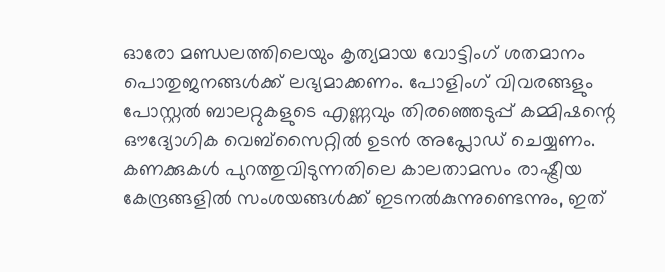ഓരോ മണ്ഡലത്തിലെയും കൃത്യമായ വോട്ടിംഗ് ശതമാനം പൊതുജനങ്ങള്‍ക്ക് ലഭ്യമാക്കണം. പോളിംഗ് വിവരങ്ങളും പോസ്റ്റല്‍ ബാലറ്റുകളുടെ എണ്ണവും തിരഞ്ഞെടുപ്പ് കമ്മിഷന്റെ ഔദ്യോഗിക വെബ്സൈറ്റില്‍ ഉടന്‍ അപ്ലോഡ് ചെയ്യണം. കണക്കുകള്‍ പുറത്തുവിടുന്നതിലെ കാലതാമസം രാഷ്ട്രീയ കേന്ദ്രങ്ങളില്‍ സംശയങ്ങള്‍ക്ക് ഇടനല്‍കുന്നുണ്ടെന്നും, ഇത്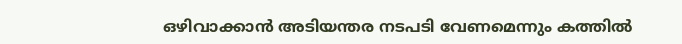ഒഴിവാക്കാന്‍ അടിയന്തര നടപടി വേണമെന്നും കത്തില്‍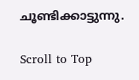ചൂണ്ടിക്കാട്ടുന്നു.

Scroll to Top